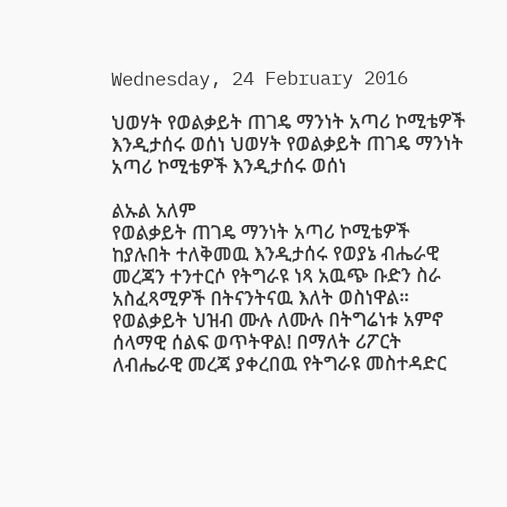Wednesday, 24 February 2016

ህወሃት የወልቃይት ጠገዴ ማንነት አጣሪ ኮሚቴዎች እንዲታሰሩ ወሰነ ህወሃት የወልቃይት ጠገዴ ማንነት አጣሪ ኮሚቴዎች እንዲታሰሩ ወሰነ

ልኡል አለም
የወልቃይት ጠገዴ ማንነት አጣሪ ኮሚቴዎች ከያሉበት ተለቅመዉ እንዲታሰሩ የወያኔ ብሔራዊ መረጃን ተንተርሶ የትግራዩ ነጻ አዉጭ ቡድን ስራ አስፈጻሚዎች በትናንትናዉ እለት ወስነዋል።
የወልቃይት ህዝብ ሙሉ ለሙሉ በትግሬነቱ አምኖ ሰላማዊ ሰልፍ ወጥትዋል! በማለት ሪፖርት ለብሔራዊ መረጃ ያቀረበዉ የትግራዩ መስተዳድር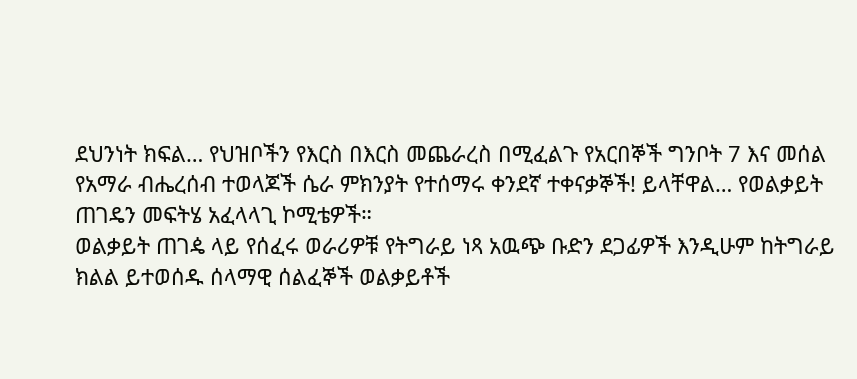ደህንነት ክፍል… የህዝቦችን የእርስ በእርስ መጨራረስ በሚፈልጉ የአርበኞች ግንቦት 7 እና መሰል የአማራ ብሔረሰብ ተወላጆች ሴራ ምክንያት የተሰማሩ ቀንደኛ ተቀናቃኞች! ይላቸዋል… የወልቃይት ጠገዴን መፍትሄ አፈላላጊ ኮሚቴዎች።
ወልቃይት ጠገዼ ላይ የሰፈሩ ወራሪዎቹ የትግራይ ነጻ አዉጭ ቡድን ደጋፊዎች እንዲሁም ከትግራይ ክልል ይተወሰዱ ሰላማዊ ሰልፈኞች ወልቃይቶች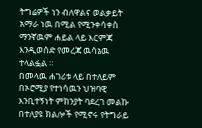ትግሬዎች ነን ብለዋልና ወልቃይት አማራ ነዉ በሚል የሚንቀሳቀስ ማንኛዉም ሐይል ላይ እርምጃ እንዲወሰድ የመረጃ ዉሳኔዉ ተላልፏል ።
በመላዉ ሐገሪቱ ላይ በተለይም በኦሮሚያ የተነሳዉን ህዝባዊ እንቢተኝነት ምክንያት ባደረገ መልኩ በተለያዩ ክልሎች የሚኖሩ የትግራይ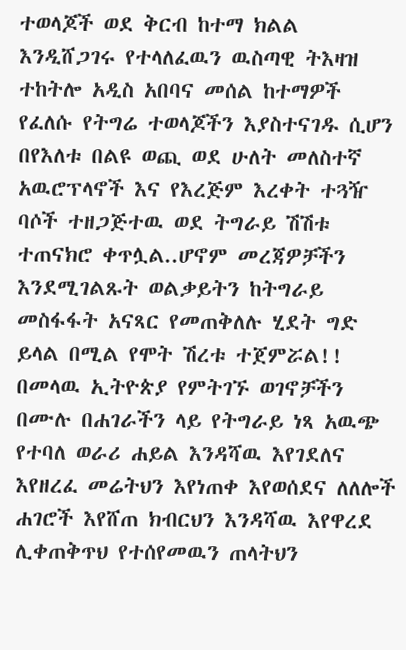ተወላጆች ወደ ቅርብ ከተማ ክልል እንዲሸጋገሩ የተላለፈዉን ዉስጣዊ ትእዛዝ ተከትሎ አዲስ አበባና መሰል ከተማዎች የፈለሱ የትግሬ ተወላጆችን እያስተናገዱ ሲሆን በየእለቱ በልዩ ወጪ ወደ ሁለት መለስተኛ አዉሮፕላኖች እና የእረጅም እረቀት ተጓዥ ባሶች ተዘጋጅተዉ ወደ ትግራይ ሽሽቱ ተጠናክሮ ቀጥሏል..ሆኖም መረጃዎቻችን እንደሚገልጹት ወልቃይትን ከትግራይ መስፋፋት አናጻር የመጠቅለሉ ሂደት ግድ ይላል በሚል የሞት ሽረቱ ተጀምሯል!!
በመላዉ ኢትዮጵያ የምትገኙ ወገኖቻችን በሙሉ በሐገራችን ላይ የትግራይ ነጻ አዉጭ የተባለ ወራሪ ሐይል እንዳሻዉ እየገደለና እየዘረፈ መሬትህን እየነጠቀ እየወሰደና ለለሎች ሐገሮች እየሸጠ ክብርህን እንዳሻዉ እየዋረደ ሊቀጠቅጥህ የተሰየመዉን ጠላትህን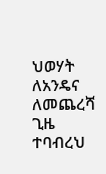ህወሃት ለአንዴና ለመጨረሻ ጊዜ ተባብረህ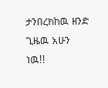ታንበረክከዉ ዘንድ ጊዜዉ አሁን ነዉ!!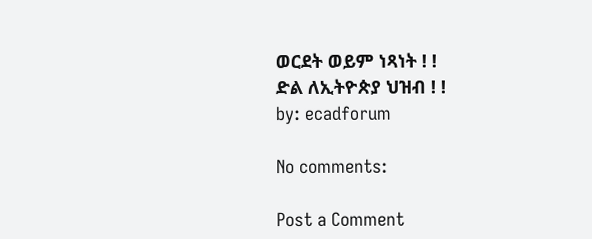ወርደት ወይም ነጻነት ! !
ድል ለኢትዮጵያ ህዝብ ! !                                                                                                                            by: ecadforum

No comments:

Post a Comment